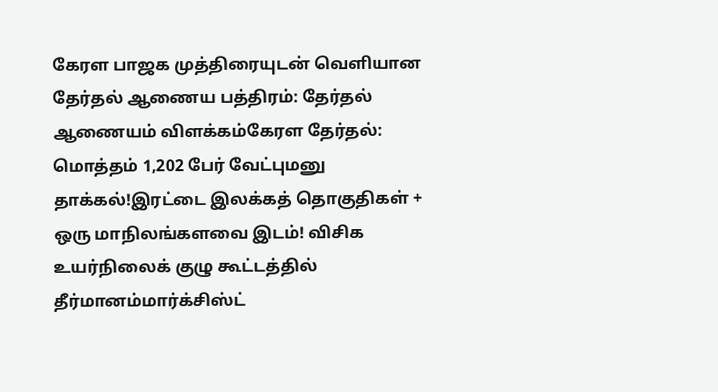கேரள பாஜக முத்திரையுடன் வெளியான தேர்தல் ஆணைய பத்திரம்: தேர்தல் ஆணையம் விளக்கம்கேரள தேர்தல்: மொத்தம் 1,202 பேர் வேட்புமனு தாக்கல்!இரட்டை இலக்கத் தொகுதிகள் + ஒரு மாநிலங்களவை இடம்! விசிக உயர்நிலைக் குழு கூட்டத்தில் தீர்மானம்மார்க்சிஸ்ட்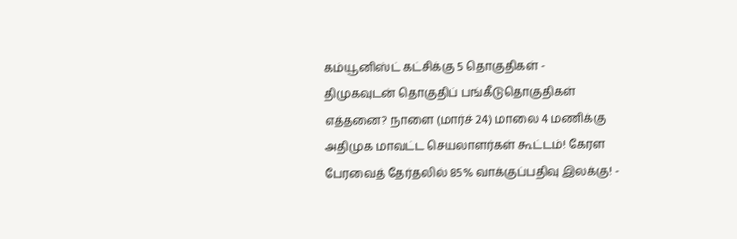கம்யூனிஸ்ட் கட்சிக்கு 5 தொகுதிகள் - திமுகவுடன் தொகுதிப் பங்கீடுதொகுதிகள் எத்தனை? நாளை (மார்ச் 24) மாலை 4 மணிக்கு அதிமுக மாவட்ட செயலாளர்கள் கூட்டம்! கேரள பேரவைத் தேர்தலில் 85% வாக்குப்பதிவு இலக்கு! -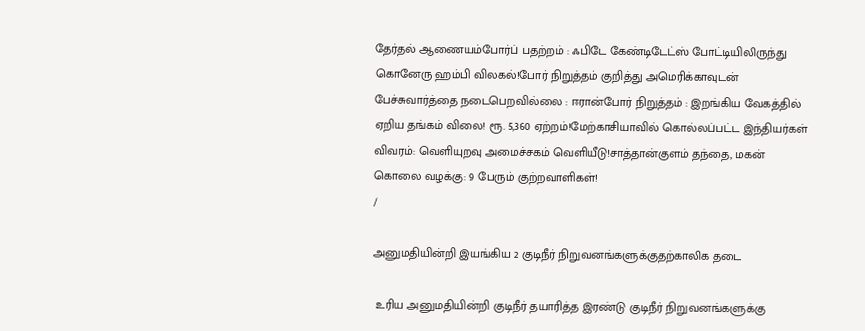தேர்தல் ஆணையம்போர்ப் பதற்றம் : ஃபிடே கேண்டிடேட்ஸ் போட்டியிலிருந்து கொனேரு ஹம்பி விலகல்!போர் நிறுத்தம் குறித்து அமெரிக்காவுடன் பேச்சுவார்த்தை நடைபெறவில்லை : ஈரான்போர் நிறுத்தம் : இறங்கிய வேகத்தில் ஏறிய தங்கம் விலை! ரூ. 5,360 ஏற்றம்!மேற்காசியாவில் கொல்லப்பட்ட இந்தியர்கள் விவரம்: வெளியுறவு அமைச்சகம் வெளியீடு!சாத்தான்குளம் தந்தை, மகன் கொலை வழக்கு: 9 பேரும் குற்றவாளிகள்!
/

அனுமதியின்றி இயங்கிய 2 குடிநீர் நிறுவனங்களுக்குதற்காலிக தடை

 உரிய அனுமதியின்றி குடிநீர் தயாரித்த இரண்டு குடிநீர் நிறுவனங்களுக்கு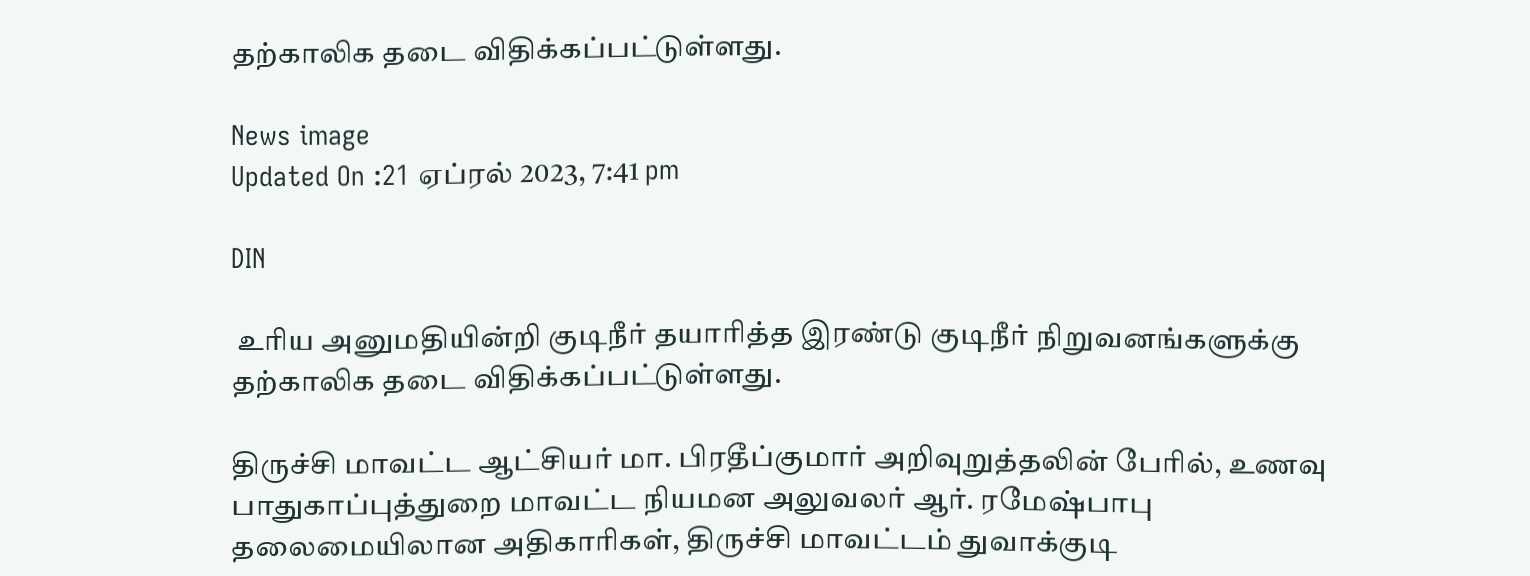தற்காலிக தடை விதிக்கப்பட்டுள்ளது.

News image
Updated On :21 ஏப்ரல் 2023, 7:41 pm

DIN

 உரிய அனுமதியின்றி குடிநீர் தயாரித்த இரண்டு குடிநீர் நிறுவனங்களுக்கு தற்காலிக தடை விதிக்கப்பட்டுள்ளது.

திருச்சி மாவட்ட ஆட்சியர் மா. பிரதீப்குமார் அறிவுறுத்தலின் பேரில், உணவு பாதுகாப்புத்துறை மாவட்ட நியமன அலுவலர் ஆர். ரமேஷ்பாபு தலைமையிலான அதிகாரிகள், திருச்சி மாவட்டம் துவாக்குடி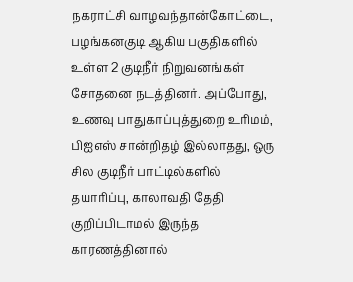நகராட்சி வாழவந்தான்கோட்டை, பழங்கனகுடி ஆகிய பகுதிகளில் உள்ள 2 குடிநீர் நிறுவனங்கள் சோதனை நடத்தினர். அப்போது, உணவு பாதுகாப்புத்துறை உரிமம், பிஐஎஸ் சான்றிதழ் இல்லாதது, ஒரு சில குடிநீர் பாட்டில்களில் தயாரிப்பு, காலாவதி தேதி குறிப்பிடாமல் இருந்த காரணத்தினால்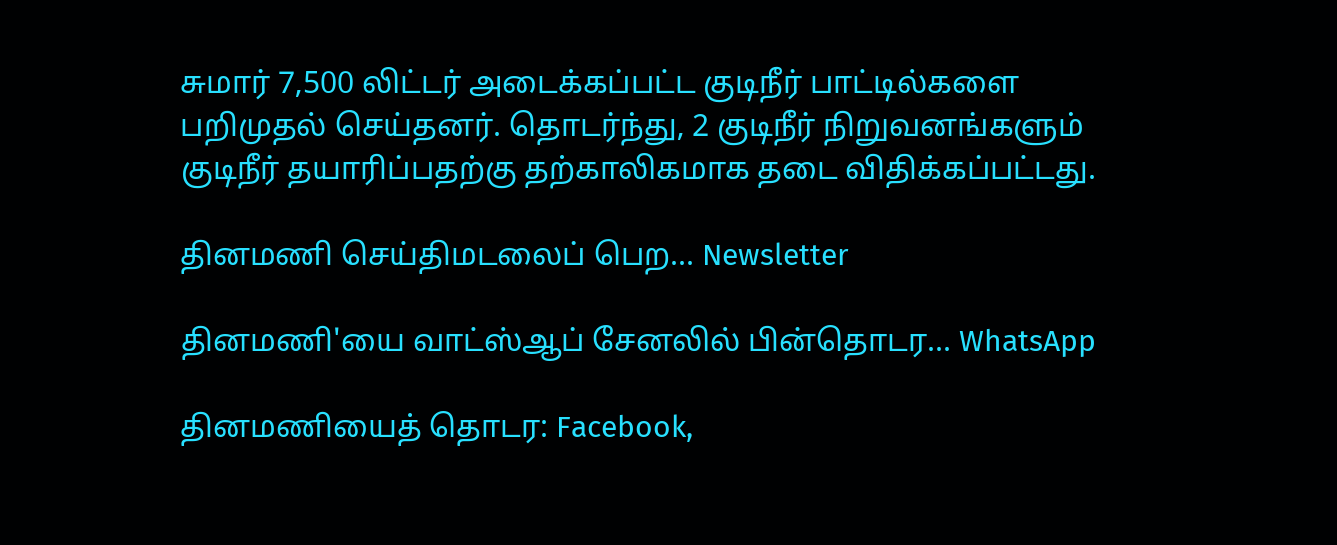சுமார் 7,500 லிட்டர் அடைக்கப்பட்ட குடிநீர் பாட்டில்களை பறிமுதல் செய்தனர். தொடர்ந்து, 2 குடிநீர் நிறுவனங்களும் குடிநீர் தயாரிப்பதற்கு தற்காலிகமாக தடை விதிக்கப்பட்டது.

தினமணி செய்திமடலைப் பெற... Newsletter

தினமணி'யை வாட்ஸ்ஆப் சேனலில் பின்தொடர... WhatsApp

தினமணியைத் தொடர: Facebook,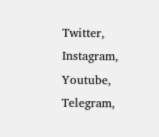Twitter, Instagram, Youtube, Telegram,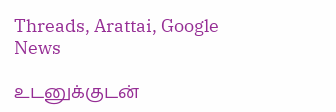Threads, Arattai, Google News

உடனுக்குடன்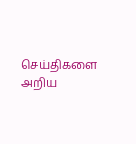செய்திகளை அறிய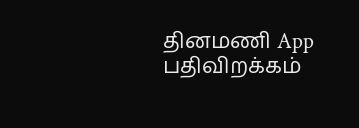தினமணி App பதிவிறக்கம்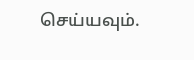செய்யவும்.